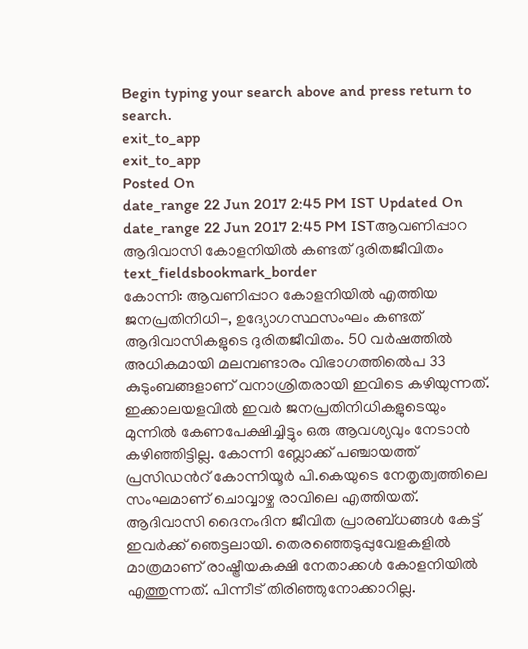Begin typing your search above and press return to search.
exit_to_app
exit_to_app
Posted On
date_range 22 Jun 2017 2:45 PM IST Updated On
date_range 22 Jun 2017 2:45 PM ISTആവണിപ്പാറ ആദിവാസി കോളനിയിൽ കണ്ടത് ദുരിതജീവിതം
text_fieldsbookmark_border
കോന്നി: ആവണിപ്പാറ കോളനിയിൽ എത്തിയ ജനപ്രതിനിധി-, ഉദ്യോഗസ്ഥസംഘം കണ്ടത് ആദിവാസികളുടെ ദുരിതജീവിതം. 50 വർഷത്തിൽ അധികമായി മലമ്പണ്ടാരം വിഭാഗത്തിൽെപ 33 കുടുംബങ്ങളാണ് വനാശ്രിതരായി ഇവിടെ കഴിയുന്നത്. ഇക്കാലയളവിൽ ഇവർ ജനപ്രതിനിധികളുടെയും മുന്നിൽ കേണപേക്ഷിച്ചിട്ടും ഒരു ആവശ്യവും നേടാൻ കഴിഞ്ഞിട്ടില്ല. കോന്നി ബ്ലോക്ക് പഞ്ചായത്ത് പ്രസിഡൻറ് കോന്നിയൂർ പി.കെയുടെ നേതൃത്വത്തിലെ സംഘമാണ് ചൊവ്വാഴ്ച രാവിലെ എത്തിയത്. ആദിവാസി ദൈനംദിന ജീവിത പ്രാരബ്ധങ്ങൾ കേട്ട് ഇവർക്ക് ഞെട്ടലായി. തെരഞ്ഞെടുപ്പുവേളകളിൽ മാത്രമാണ് രാഷ്ട്രീയകക്ഷി നേതാക്കൾ കോളനിയിൽ എത്തുന്നത്. പിന്നീട് തിരിഞ്ഞുനോക്കാറില്ല.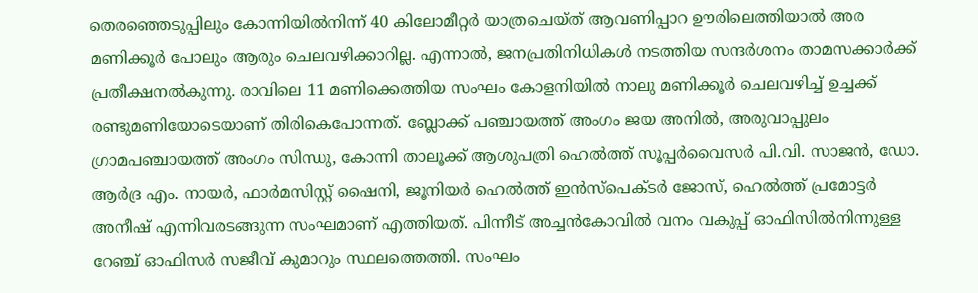തെരഞ്ഞെടുപ്പിലും കോന്നിയിൽനിന്ന് 40 കിലോമീറ്റർ യാത്രചെയ്ത് ആവണിപ്പാറ ഊരിലെത്തിയാൽ അര മണിക്കൂർ പോലും ആരും ചെലവഴിക്കാറില്ല. എന്നാൽ, ജനപ്രതിനിധികൾ നടത്തിയ സന്ദർശനം താമസക്കാർക്ക് പ്രതീക്ഷനൽകുന്നു. രാവിലെ 11 മണിക്കെത്തിയ സംഘം കോളനിയിൽ നാലു മണിക്കൂർ ചെലവഴിച്ച് ഉച്ചക്ക് രണ്ടുമണിയോടെയാണ് തിരികെപോന്നത്. ബ്ലോക്ക് പഞ്ചായത്ത് അംഗം ജയ അനിൽ, അരുവാപ്പുലം ഗ്രാമപഞ്ചായത്ത് അംഗം സിന്ധു, കോന്നി താലൂക്ക് ആശുപത്രി ഹെൽത്ത് സൂപ്പർവൈസർ പി.വി. സാജൻ, ഡോ. ആർദ്ര എം. നായർ, ഫാർമസിസ്റ്റ് ഷൈനി, ജൂനിയർ ഹെൽത്ത് ഇൻസ്പെക്ടർ ജോസ്, ഹെൽത്ത് പ്രമോട്ടർ അനീഷ് എന്നിവരടങ്ങുന്ന സംഘമാണ് എത്തിയത്. പിന്നീട് അച്ചൻകോവിൽ വനം വകുപ്പ് ഓഫിസിൽനിന്നുള്ള റേഞ്ച് ഓഫിസർ സജീവ് കുമാറും സ്ഥലത്തെത്തി. സംഘം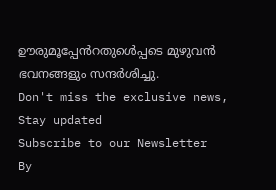ഊരുമൂപ്പേൻറതുൾെപ്പടെ മുഴുവൻ ഭവനങ്ങളും സന്ദർശിച്ചു.
Don't miss the exclusive news, Stay updated
Subscribe to our Newsletter
By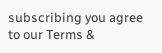subscribing you agree to our Terms &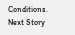Conditions.
Next Story